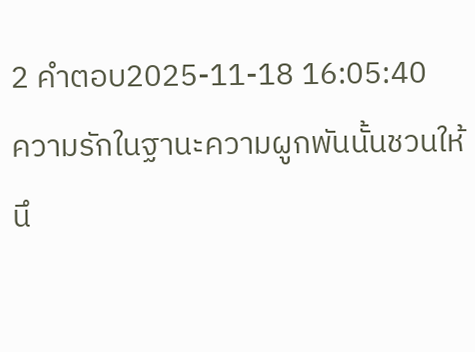2 คำตอบ2025-11-18 16:05:40
ความรักในฐานะความผูกพันนั้นชวนให้นึ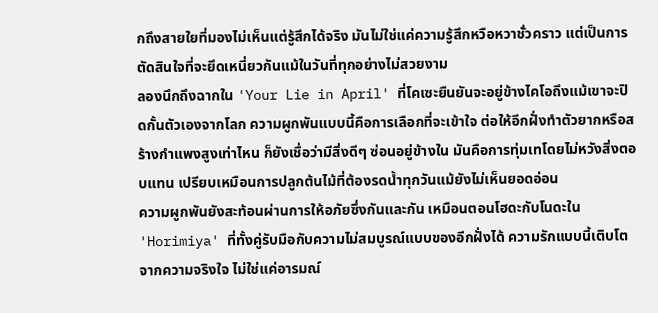กถึงสายใยที่มองไม่เห็นแต่รู้สึกได้จริง มันไม่ใช่แค่ความรู้สึกหวือหวาชั่วคราว แต่เป็นการตัดสินใจที่จะยึดเหนี่ยวกันแม้ในวันที่ทุกอย่างไม่สวยงาม
ลองนึกถึงฉากใน 'Your Lie in April' ที่โคเซะยืนยันจะอยู่ข้างไคโอถึงแม้เขาจะปิดกั้นตัวเองจากโลก ความผูกพันแบบนี้คือการเลือกที่จะเข้าใจ ต่อให้อีกฝั่งทำตัวยากหรือสร้างกำแพงสูงเท่าไหน ก็ยังเชื่อว่ามีสิ่งดีๆ ซ่อนอยู่ข้างใน มันคือการทุ่มเทโดยไม่หวังสิ่งตอบแทน เปรียบเหมือนการปลูกต้นไม้ที่ต้องรดน้ำทุกวันแม้ยังไม่เห็นยอดอ่อน
ความผูกพันยังสะท้อนผ่านการให้อภัยซึ่งกันและกัน เหมือนตอนโฮดะกับโนดะใน 'Horimiya' ที่ทั้งคู่รับมือกับความไม่สมบูรณ์แบบของอีกฝั่งได้ ความรักแบบนี้เติบโตจากความจริงใจ ไม่ใช่แค่อารมณ์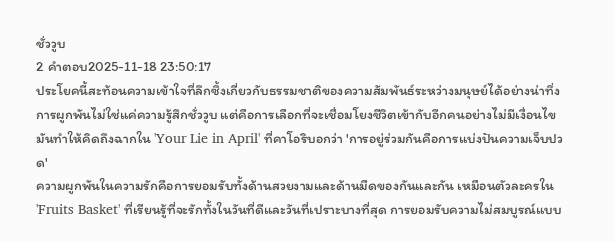ชั่ววูบ
2 คำตอบ2025-11-18 23:50:17
ประโยคนี้สะท้อนความเข้าใจที่ลึกซึ้งเกี่ยวกับธรรมชาติของความสัมพันธ์ระหว่างมนุษย์ได้อย่างน่าทึ่ง การผูกพันไม่ใช่แค่ความรู้สึกชั่ววูบ แต่คือการเลือกที่จะเชื่อมโยงชีวิตเข้ากับอีกคนอย่างไม่มีเงื่อนไข มันทำให้คิดถึงฉากใน 'Your Lie in April' ที่คาโอริบอกว่า 'การอยู่ร่วมกันคือการแบ่งปันความเจ็บปวด'
ความผูกพันในความรักคือการยอมรับทั้งด้านสวยงามและด้านมืดของกันและกัน เหมือนตัวละครใน 'Fruits Basket' ที่เรียนรู้ที่จะรักทั้งในวันที่ดีและวันที่เปราะบางที่สุด การยอมรับความไม่สมบูรณ์แบบ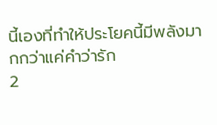นี้เองที่ทำให้ประโยคนี้มีพลังมากกว่าแค่คำว่ารัก
2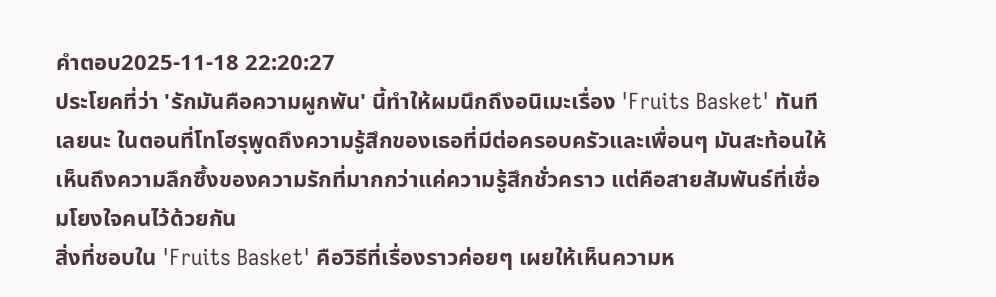คำตอบ2025-11-18 22:20:27
ประโยคที่ว่า 'รักมันคือความผูกพัน' นี้ทำให้ผมนึกถึงอนิเมะเรื่อง 'Fruits Basket' ทันทีเลยนะ ในตอนที่โทโฮรุพูดถึงความรู้สึกของเธอที่มีต่อครอบครัวและเพื่อนๆ มันสะท้อนให้เห็นถึงความลึกซึ้งของความรักที่มากกว่าแค่ความรู้สึกชั่วคราว แต่คือสายสัมพันธ์ที่เชื่อมโยงใจคนไว้ด้วยกัน
สิ่งที่ชอบใน 'Fruits Basket' คือวิธีที่เรื่องราวค่อยๆ เผยให้เห็นความห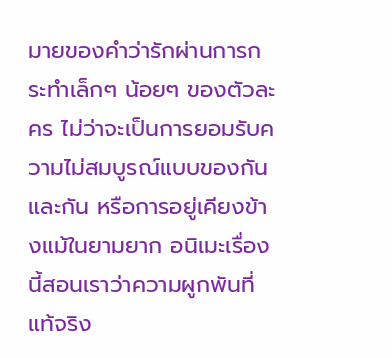มายของคำว่ารักผ่านการกระทำเล็กๆ น้อยๆ ของตัวละคร ไม่ว่าจะเป็นการยอมรับความไม่สมบูรณ์แบบของกันและกัน หรือการอยู่เคียงข้างแม้ในยามยาก อนิเมะเรื่องนี้สอนเราว่าความผูกพันที่แท้จริง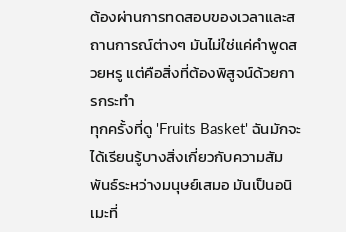ต้องผ่านการทดสอบของเวลาและสถานการณ์ต่างๆ มันไม่ใช่แค่คำพูดสวยหรู แต่คือสิ่งที่ต้องพิสูจน์ด้วยการกระทำ
ทุกครั้งที่ดู 'Fruits Basket' ฉันมักจะได้เรียนรู้บางสิ่งเกี่ยวกับความสัมพันธ์ระหว่างมนุษย์เสมอ มันเป็นอนิเมะที่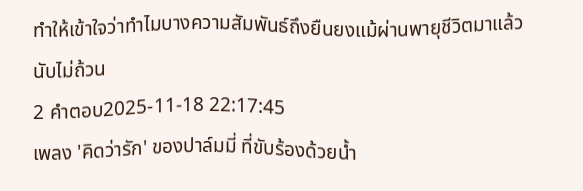ทำให้เข้าใจว่าทำไมบางความสัมพันธ์ถึงยืนยงแม้ผ่านพายุชีวิตมาแล้วนับไม่ถ้วน
2 คำตอบ2025-11-18 22:17:45
เพลง 'คิดว่ารัก' ของปาล์มมี่ ที่ขับร้องด้วยน้ำ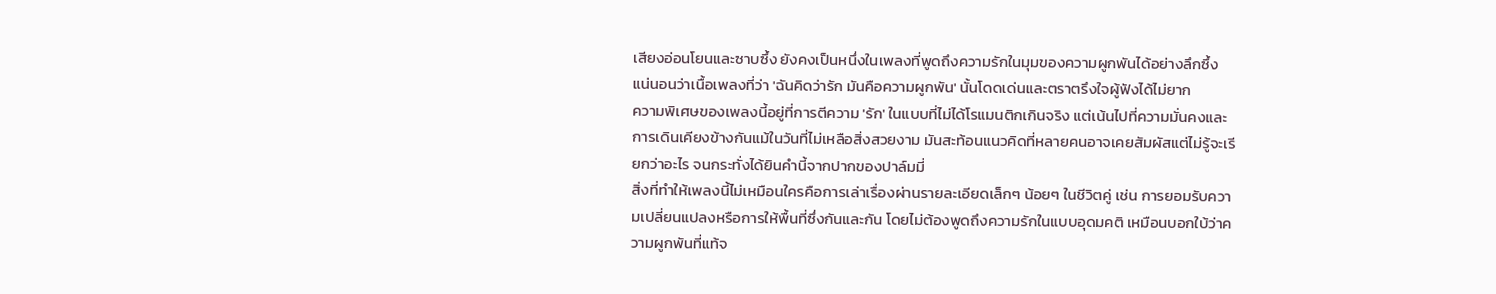เสียงอ่อนโยนและซาบซึ้ง ยังคงเป็นหนึ่งในเพลงที่พูดถึงความรักในมุมของความผูกพันได้อย่างลึกซึ้ง แน่นอนว่าเนื้อเพลงที่ว่า 'ฉันคิดว่ารัก มันคือความผูกพัน' นั้นโดดเด่นและตราตรึงใจผู้ฟังได้ไม่ยาก
ความพิเศษของเพลงนี้อยู่ที่การตีความ 'รัก' ในแบบที่ไม่ได้โรแมนติกเกินจริง แต่เน้นไปที่ความมั่นคงและการเดินเคียงข้างกันแม้ในวันที่ไม่เหลือสิ่งสวยงาม มันสะท้อนแนวคิดที่หลายคนอาจเคยสัมผัสแต่ไม่รู้จะเรียกว่าอะไร จนกระทั่งได้ยินคำนี้จากปากของปาล์มมี่
สิ่งที่ทำให้เพลงนี้ไม่เหมือนใครคือการเล่าเรื่องผ่านรายละเอียดเล็กๆ น้อยๆ ในชีวิตคู่ เช่น การยอมรับความเปลี่ยนแปลงหรือการให้พื้นที่ซึ่งกันและกัน โดยไม่ต้องพูดถึงความรักในแบบอุดมคติ เหมือนบอกใบ้ว่าความผูกพันที่แท้จ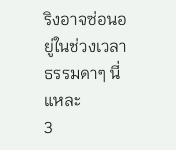ริงอาจซ่อนอยู่ในช่วงเวลาธรรมดาๆ นี่แหละ
3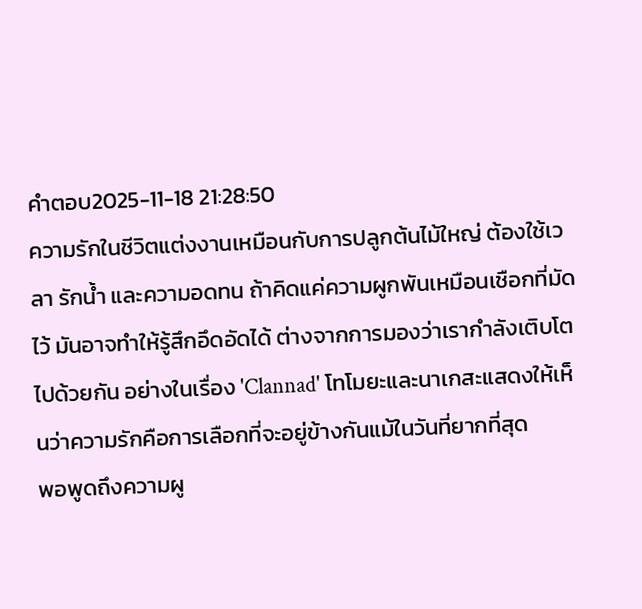คำตอบ2025-11-18 21:28:50
ความรักในชีวิตแต่งงานเหมือนกับการปลูกต้นไม้ใหญ่ ต้องใช้เวลา รักน้ำ และความอดทน ถ้าคิดแค่ความผูกพันเหมือนเชือกที่มัดไว้ มันอาจทำให้รู้สึกอึดอัดได้ ต่างจากการมองว่าเรากำลังเติบโตไปด้วยกัน อย่างในเรื่อง 'Clannad' โทโมยะและนาเกสะแสดงให้เห็นว่าความรักคือการเลือกที่จะอยู่ข้างกันแม้ในวันที่ยากที่สุด
พอพูดถึงความผู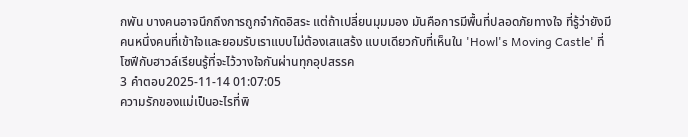กพัน บางคนอาจนึกถึงการถูกจำกัดอิสระ แต่ถ้าเปลี่ยนมุมมอง มันคือการมีพื้นที่ปลอดภัยทางใจ ที่รู้ว่ายังมีคนหนึ่งคนที่เข้าใจและยอมรับเราแบบไม่ต้องเสแสร้ง แบบเดียวกับที่เห็นใน 'Howl's Moving Castle' ที่โซฟีกับฮาวล์เรียนรู้ที่จะไว้วางใจกันผ่านทุกอุปสรรค
3 คำตอบ2025-11-14 01:07:05
ความรักของแม่เป็นอะไรที่พิ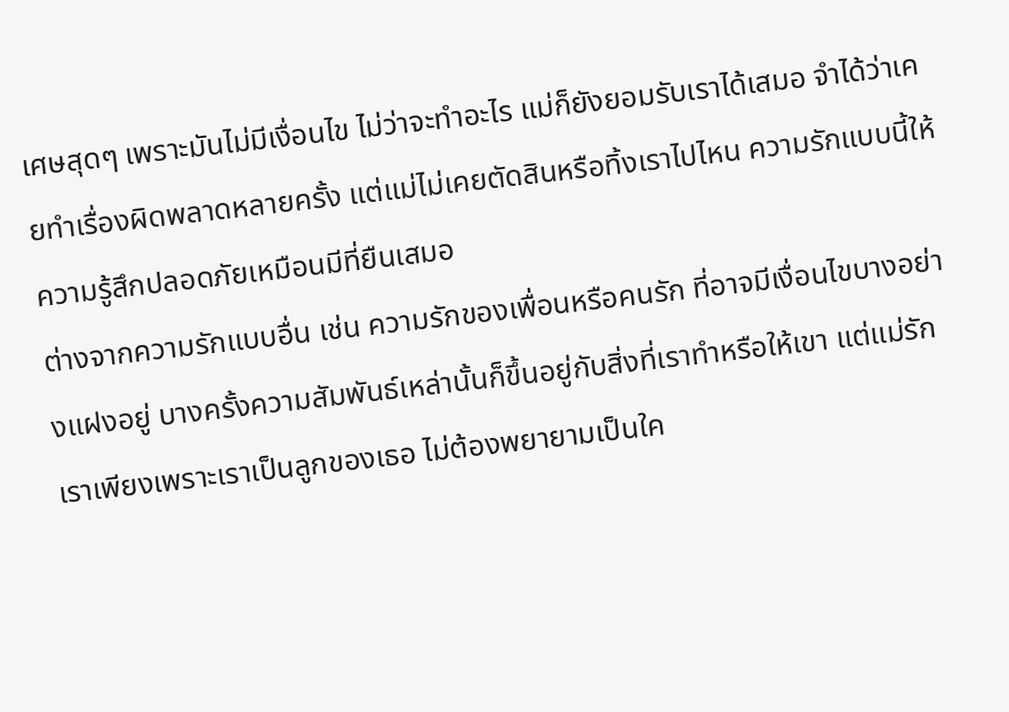เศษสุดๆ เพราะมันไม่มีเงื่อนไข ไม่ว่าจะทำอะไร แม่ก็ยังยอมรับเราได้เสมอ จำได้ว่าเคยทำเรื่องผิดพลาดหลายครั้ง แต่แม่ไม่เคยตัดสินหรือทิ้งเราไปไหน ความรักแบบนี้ให้ความรู้สึกปลอดภัยเหมือนมีที่ยืนเสมอ
ต่างจากความรักแบบอื่น เช่น ความรักของเพื่อนหรือคนรัก ที่อาจมีเงื่อนไขบางอย่างแฝงอยู่ บางครั้งความสัมพันธ์เหล่านั้นก็ขึ้นอยู่กับสิ่งที่เราทำหรือให้เขา แต่แม่รักเราเพียงเพราะเราเป็นลูกของเธอ ไม่ต้องพยายามเป็นใค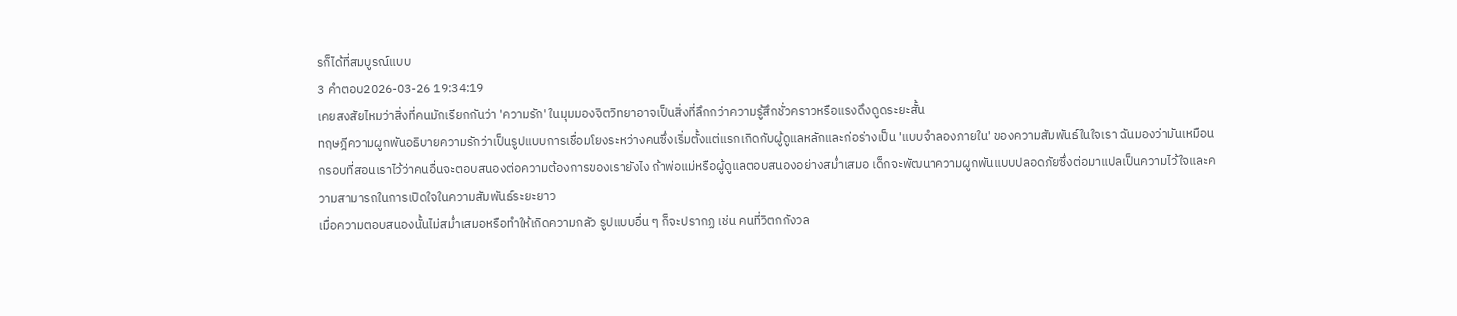รก็ได้ที่สมบูรณ์แบบ
3 คำตอบ2026-03-26 19:34:19
เคยสงสัยไหมว่าสิ่งที่คนมักเรียกกันว่า 'ความรัก' ในมุมมองจิตวิทยาอาจเป็นสิ่งที่ลึกกว่าความรู้สึกชั่วคราวหรือแรงดึงดูดระยะสั้น
ทฤษฎีความผูกพันอธิบายความรักว่าเป็นรูปแบบการเชื่อมโยงระหว่างคนซึ่งเริ่มตั้งแต่แรกเกิดกับผู้ดูแลหลักและก่อร่างเป็น 'แบบจำลองภายใน' ของความสัมพันธ์ในใจเรา ฉันมองว่ามันเหมือนกรอบที่สอนเราไว้ว่าคนอื่นจะตอบสนองต่อความต้องการของเรายังไง ถ้าพ่อแม่หรือผู้ดูแลตอบสนองอย่างสม่ำเสมอ เด็กจะพัฒนาความผูกพันแบบปลอดภัยซึ่งต่อมาแปลเป็นความไว้ใจและความสามารถในการเปิดใจในความสัมพันธ์ระยะยาว
เมื่อความตอบสนองนั้นไม่สม่ำเสมอหรือทำให้เกิดความกลัว รูปแบบอื่น ๆ ก็จะปรากฏ เช่น คนที่วิตกกังวล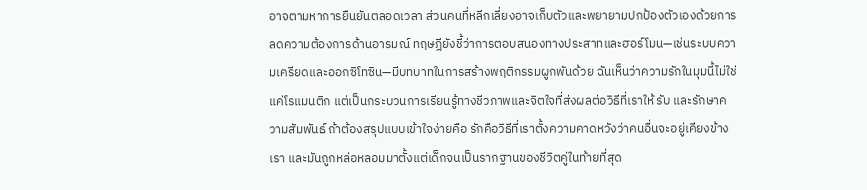อาจตามหาการยืนยันตลอดเวลา ส่วนคนที่หลีกเลี่ยงอาจเก็บตัวและพยายามปกป้องตัวเองด้วยการลดความต้องการด้านอารมณ์ ทฤษฎียังชี้ว่าการตอบสนองทางประสาทและฮอร์โมน—เช่นระบบความเครียดและออกซิโทซิน—มีบทบาทในการสร้างพฤติกรรมผูกพันด้วย ฉันเห็นว่าความรักในมุมนี้ไม่ใช่แค่โรแมนติก แต่เป็นกระบวนการเรียนรู้ทางชีวภาพและจิตใจที่ส่งผลต่อวิธีที่เราให้ รับ และรักษาความสัมพันธ์ ถ้าต้องสรุปแบบเข้าใจง่ายคือ รักคือวิธีที่เราตั้งความคาดหวังว่าคนอื่นจะอยู่เคียงข้างเรา และมันถูกหล่อหลอมมาตั้งแต่เด็กจนเป็นรากฐานของชีวิตคู่ในท้ายที่สุด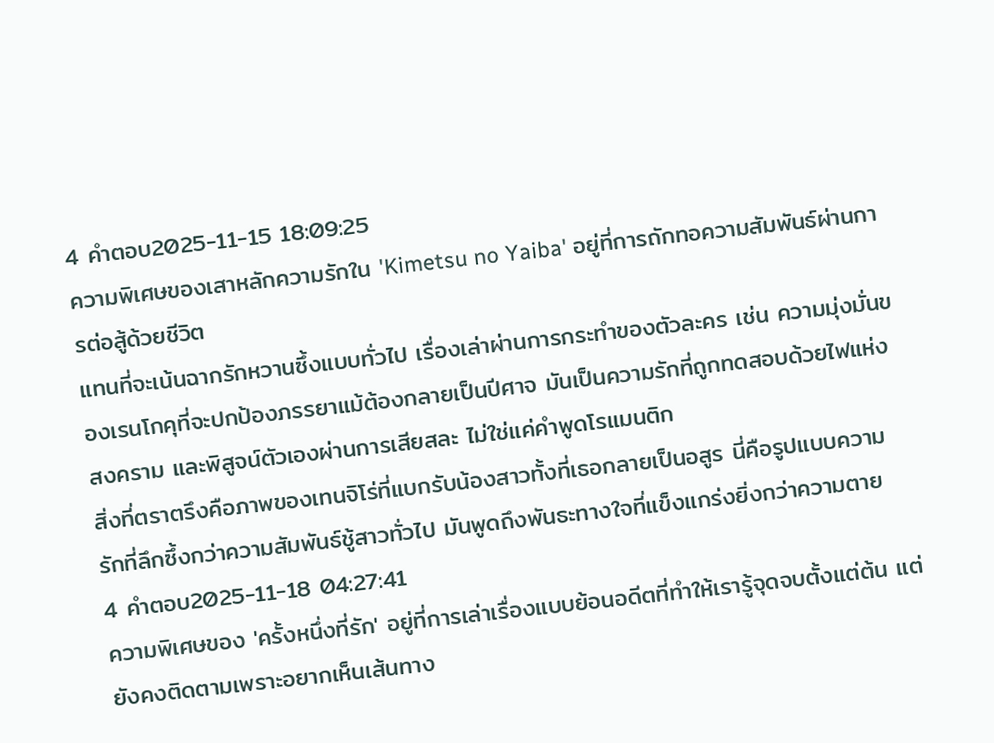4 คำตอบ2025-11-15 18:09:25
ความพิเศษของเสาหลักความรักใน 'Kimetsu no Yaiba' อยู่ที่การถักทอความสัมพันธ์ผ่านการต่อสู้ด้วยชีวิต
แทนที่จะเน้นฉากรักหวานซึ้งแบบทั่วไป เรื่องเล่าผ่านการกระทำของตัวละคร เช่น ความมุ่งมั่นของเรนโกคุที่จะปกป้องภรรยาแม้ต้องกลายเป็นปีศาจ มันเป็นความรักที่ถูกทดสอบด้วยไฟแห่งสงคราม และพิสูจน์ตัวเองผ่านการเสียสละ ไม่ใช่แค่คำพูดโรแมนติก
สิ่งที่ตราตรึงคือภาพของเทนจิโร่ที่แบกรับน้องสาวทั้งที่เธอกลายเป็นอสูร นี่คือรูปแบบความรักที่ลึกซึ้งกว่าความสัมพันธ์ชู้สาวทั่วไป มันพูดถึงพันธะทางใจที่แข็งแกร่งยิ่งกว่าความตาย
4 คำตอบ2025-11-18 04:27:41
ความพิเศษของ 'ครั้งหนึ่งที่รัก' อยู่ที่การเล่าเรื่องแบบย้อนอดีตที่ทำให้เรารู้จุดจบตั้งแต่ต้น แต่ยังคงติดตามเพราะอยากเห็นเส้นทาง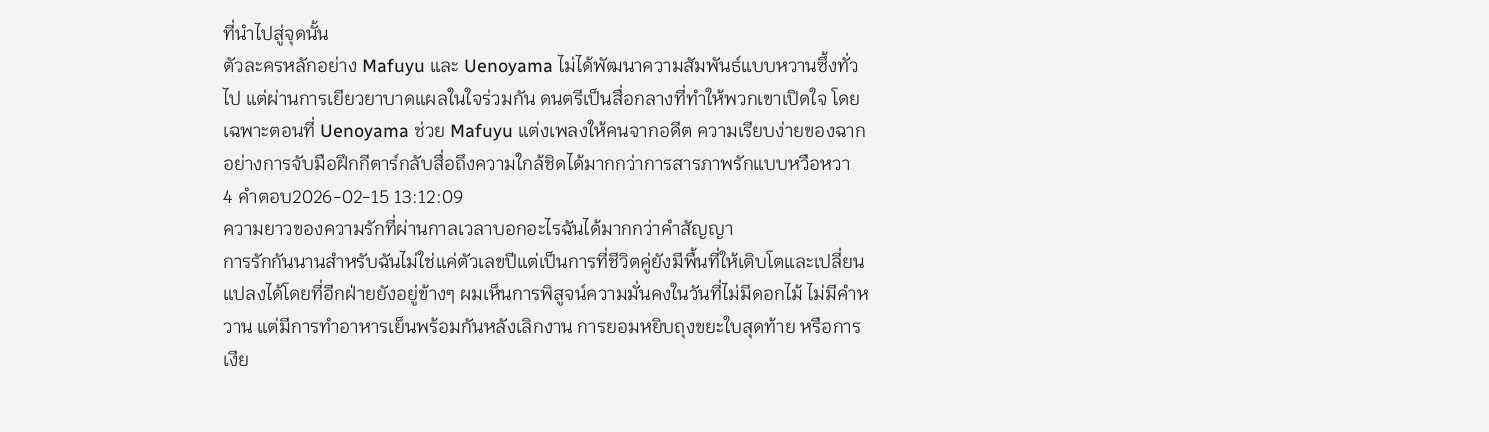ที่นำไปสู่จุดนั้น
ตัวละครหลักอย่าง Mafuyu และ Uenoyama ไม่ได้พัฒนาความสัมพันธ์แบบหวานซึ้งทั่วไป แต่ผ่านการเยียวยาบาดแผลในใจร่วมกัน ดนตรีเป็นสื่อกลางที่ทำให้พวกเขาเปิดใจ โดยเฉพาะตอนที่ Uenoyama ช่วย Mafuyu แต่งเพลงให้คนจากอดีต ความเรียบง่ายของฉากอย่างการจับมือฝึกกีตาร์กลับสื่อถึงความใกล้ชิดได้มากกว่าการสารภาพรักแบบหวือหวา
4 คำตอบ2026-02-15 13:12:09
ความยาวของความรักที่ผ่านกาลเวลาบอกอะไรฉันได้มากกว่าคำสัญญา
การรักกันนานสำหรับฉันไม่ใช่แค่ตัวเลขปีแต่เป็นการที่ชีวิตคู่ยังมีพื้นที่ให้เติบโตและเปลี่ยนแปลงได้โดยที่อีกฝ่ายยังอยู่ข้างๆ ผมเห็นการพิสูจน์ความมั่นคงในวันที่ไม่มีดอกไม้ ไม่มีคำหวาน แต่มีการทำอาหารเย็นพร้อมกันหลังเลิกงาน การยอมหยิบถุงขยะใบสุดท้าย หรือการเงีย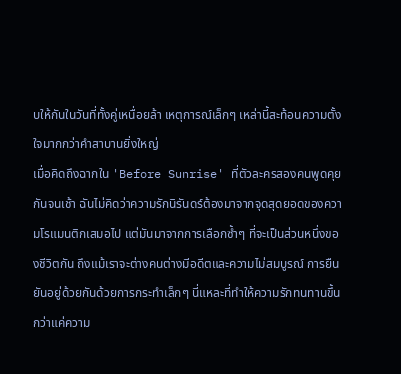บให้กันในวันที่ทั้งคู่เหนื่อยล้า เหตุการณ์เล็กๆ เหล่านี้สะท้อนความตั้งใจมากกว่าคำสาบานยิ่งใหญ่
เมื่อคิดถึงฉากใน 'Before Sunrise' ที่ตัวละครสองคนพูดคุยกันจนเช้า ฉันไม่คิดว่าความรักนิรันดร์ต้องมาจากจุดสุดยอดของความโรแมนติกเสมอไป แต่มันมาจากการเลือกซ้ำๆ ที่จะเป็นส่วนหนึ่งของชีวิตกัน ถึงแม้เราจะต่างคนต่างมีอดีตและความไม่สมบูรณ์ การยืนยันอยู่ด้วยกันด้วยการกระทำเล็กๆ นี่แหละที่ทำให้ความรักทนทานขึ้นกว่าแค่ความ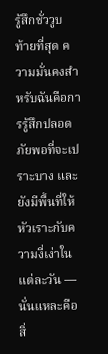รู้สึกชั่ววูบ
ท้ายที่สุด ความมั่นคงสำหรับฉันคือการรู้สึกปลอดภัยพอที่จะเปราะบาง และยังมีพื้นที่ให้หัวเราะกับความงี่เง่าในแต่ละวัน — นั่นแหละคือสิ่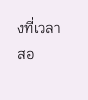งที่เวลาสอ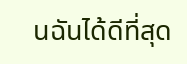นฉันได้ดีที่สุด